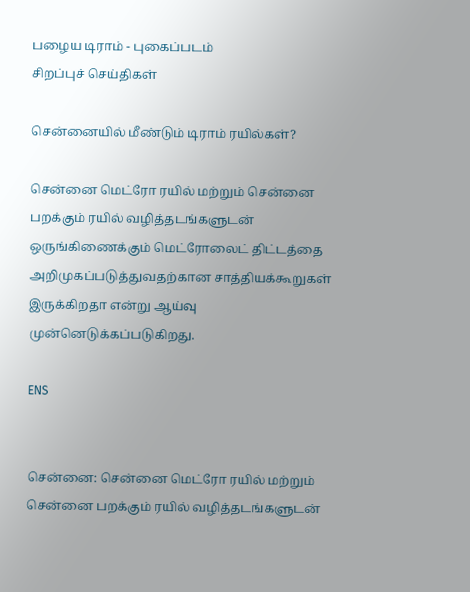பழைய டிராம் - புகைப்படம்
சிறப்புச் செய்திகள்

சென்னையில் மீண்டும் டிராம் ரயில்கள்?

சென்னை மெட்ரோ ரயில் மற்றும் சென்னை பறக்கும் ரயில் வழித்தடங்களுடன் ஒருங்கிணைக்கும் மெட்ரோலைட் திட்டத்தை அறிமுகப்படுத்துவதற்கான சாத்தியக்கூறுகள் இருக்கிறதா என்று ஆய்வு முன்னெடுக்கப்படுகிறது.

ENS


சென்னை: சென்னை மெட்ரோ ரயில் மற்றும் சென்னை பறக்கும் ரயில் வழித்தடங்களுடன்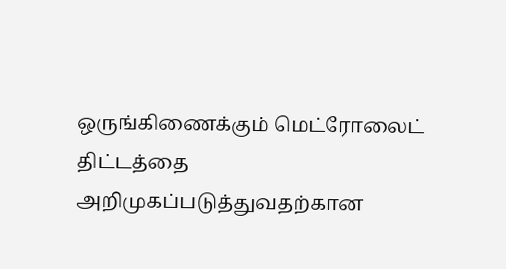ஒருங்கிணைக்கும் மெட்ரோலைட் திட்டத்தை அறிமுகப்படுத்துவதற்கான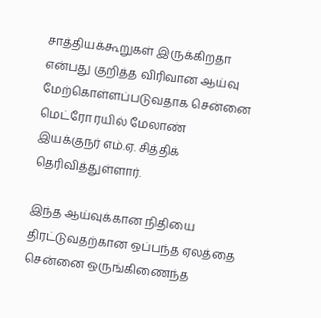சாத்தியக்கூறுகள் இருக்கிறதா என்பது குறித்த விரிவான ஆய்வு மேற்கொள்ளப்படுவதாக சென்னை மெட்ரோ ரயில் மேலாண் இயக்குநர் எம்.ஏ. சித்திக் தெரிவித்துள்ளார்.

இந்த ஆய்வுக்கான நிதியை திரட்டுவதற்கான ஒப்பந்த ஏலத்தை சென்னை ஒருங்கிணைந்த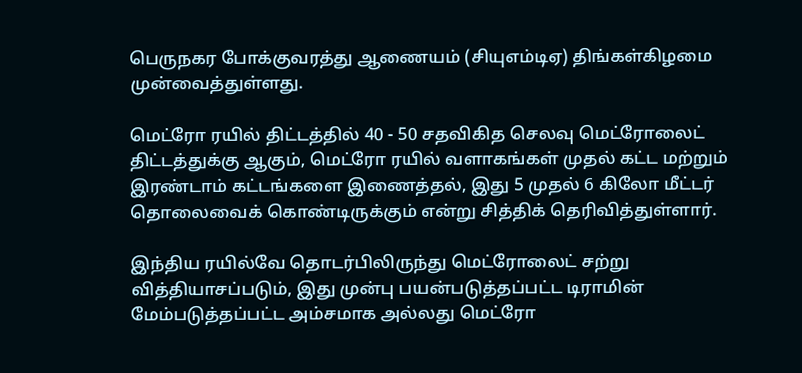பெருநகர போக்குவரத்து ஆணையம் (சியுஎம்டிஏ) திங்கள்கிழமை முன்வைத்துள்ளது.

மெட்ரோ ரயில் திட்டத்தில் 40 - 50 சதவிகித செலவு மெட்ரோலைட் திட்டத்துக்கு ஆகும், மெட்ரோ ரயில் வளாகங்கள் முதல் கட்ட மற்றும் இரண்டாம் கட்டங்களை இணைத்தல், இது 5 முதல் 6 கிலோ மீட்டர் தொலைவைக் கொண்டிருக்கும் என்று சித்திக் தெரிவித்துள்ளார்.

இந்திய ரயில்வே தொடர்பிலிருந்து மெட்ரோலைட் சற்று வித்தியாசப்படும், இது முன்பு பயன்படுத்தப்பட்ட டிராமின் மேம்படுத்தப்பட்ட அம்சமாக அல்லது மெட்ரோ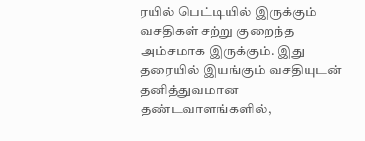ரயில் பெட்டியில் இருக்கும் வசதிகள் சற்று குறைந்த அம்சமாக இருக்கும். இது தரையில் இயங்கும் வசதியுடன் தனித்துவமான தண்டவாளங்களில்,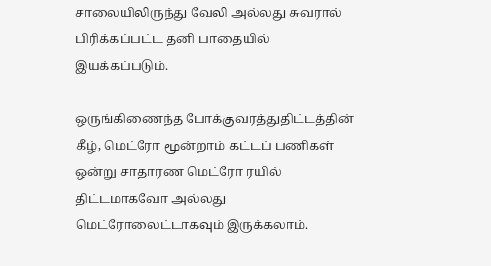சாலையிலிருந்து வேலி அல்லது சுவரால் பிரிக்கப்பட்ட தனி பாதையில் இயக்கப்படும்.

ஒருங்கிணைந்த போக்குவரத்துதிட்டத்தின் கீழ், மெட்ரோ மூன்றாம் கட்டப் பணிகள் ஒன்று சாதாரண மெட்ரோ ரயில் திட்டமாகவோ அல்லது மெட்ரோலைட்டாகவும் இருக்கலாம்.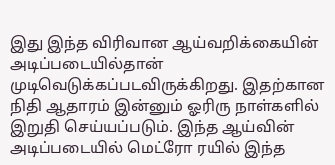இது இந்த விரிவான ஆய்வறிக்கையின் அடிப்படையில்தான் முடிவெடுக்கப்படவிருக்கிறது. இதற்கான நிதி ஆதாரம் இன்னும் ஓரிரு நாள்களில் இறுதி செய்யப்படும். இந்த ஆய்வின் அடிப்படையில் மெட்ரோ ரயில் இந்த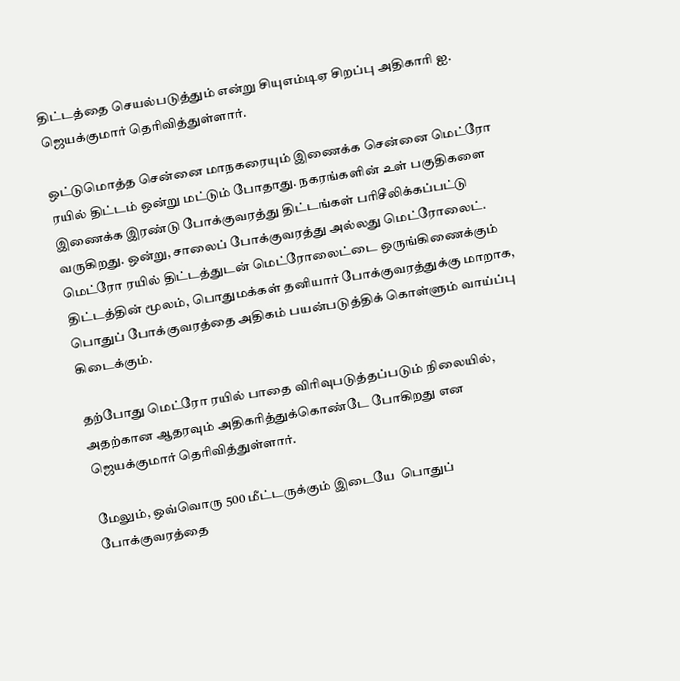திட்டத்தை செயல்படுத்தும் என்று சியுஎம்டிஏ சிறப்பு அதிகாரி ஐ. ஜெயக்குமார் தெரிவித்துள்ளார்.

ஒட்டுமொத்த சென்னை மாநகரையும் இணைக்க சென்னை மெட்ரோ ரயில் திட்டம் ஒன்று மட்டும் போதாது. நகரங்களின் உள் பகுதிகளை இணைக்க இரண்டு போக்குவரத்து திட்டங்கள் பரிசீலிக்கப்பட்டு வருகிறது. ஒன்று, சாலைப் போக்குவரத்து அல்லது மெட்ரோலைட். மெட்ரோ ரயில் திட்டத்துடன் மெட்ரோலைட்டை ஒருங்கிணைக்கும் திட்டத்தின் மூலம், பொதுமக்கள் தனியார் போக்குவரத்துக்கு மாறாக, பொதுப் போக்குவரத்தை அதிகம் பயன்படுத்திக் கொள்ளும் வாய்ப்பு கிடைக்கும்.

தற்போது மெட்ரோ ரயில் பாதை விரிவுபடுத்தப்படும் நிலையில், அதற்கான ஆதரவும் அதிகரித்துக்கொண்டே போகிறது என ஜெயக்குமார் தெரிவித்துள்ளார்.

மேலும், ஒவ்வொரு 500 மீட்டருக்கும் இடையே  பொதுப் போக்குவரத்தை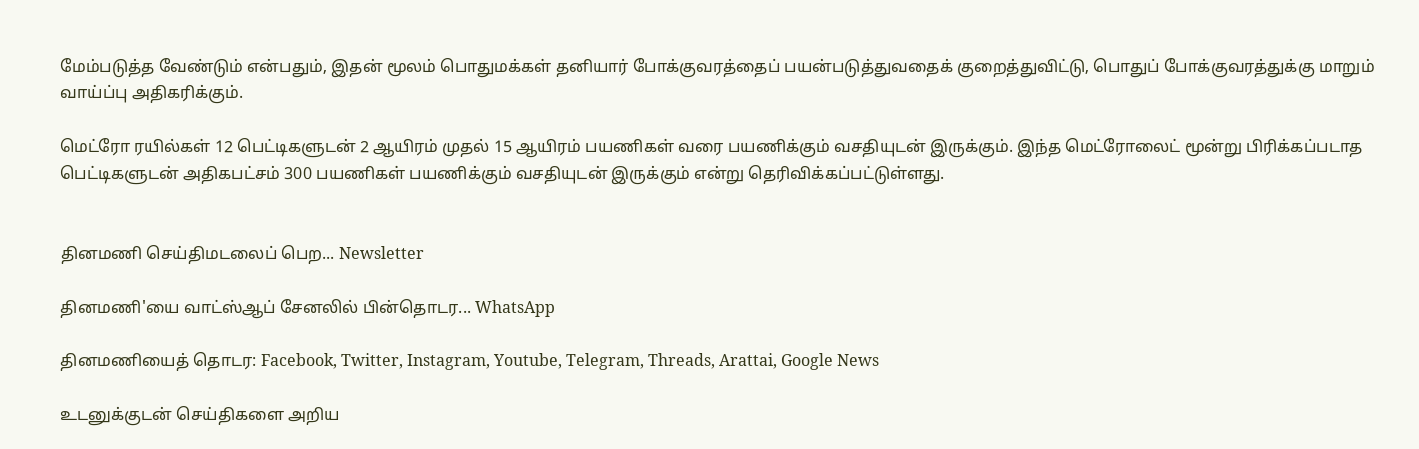மேம்படுத்த வேண்டும் என்பதும், இதன் மூலம் பொதுமக்கள் தனியார் போக்குவரத்தைப் பயன்படுத்துவதைக் குறைத்துவிட்டு, பொதுப் போக்குவரத்துக்கு மாறும் வாய்ப்பு அதிகரிக்கும்.

மெட்ரோ ரயில்கள் 12 பெட்டிகளுடன் 2 ஆயிரம் முதல் 15 ஆயிரம் பயணிகள் வரை பயணிக்கும் வசதியுடன் இருக்கும். இந்த மெட்ரோலைட் மூன்று பிரிக்கப்படாத பெட்டிகளுடன் அதிகபட்சம் 300 பயணிகள் பயணிக்கும் வசதியுடன் இருக்கும் என்று தெரிவிக்கப்பட்டுள்ளது.


தினமணி செய்திமடலைப் பெற... Newsletter

தினமணி'யை வாட்ஸ்ஆப் சேனலில் பின்தொடர... WhatsApp

தினமணியைத் தொடர: Facebook, Twitter, Instagram, Youtube, Telegram, Threads, Arattai, Google News

உடனுக்குடன் செய்திகளை அறிய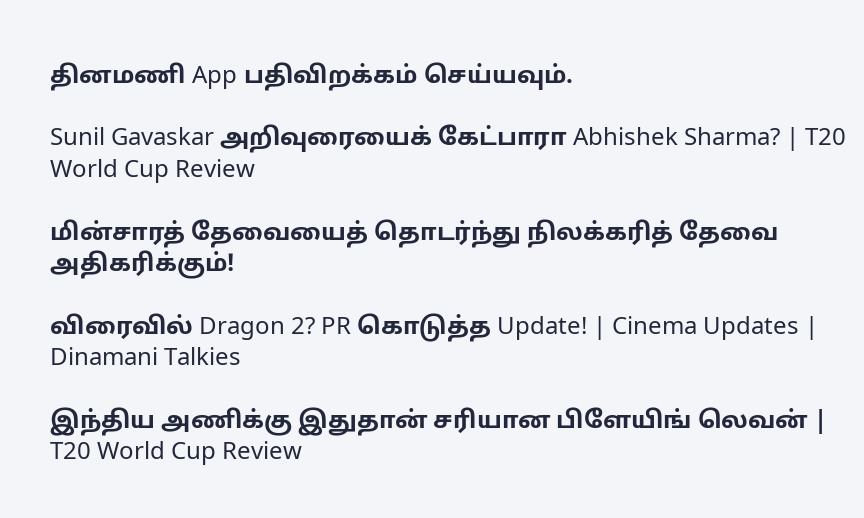தினமணி App பதிவிறக்கம் செய்யவும்.

Sunil Gavaskar அறிவுரையைக் கேட்பாரா Abhishek Sharma? | T20 World Cup Review

மின்சாரத் தேவையைத் தொடர்ந்து நிலக்கரித் தேவை அதிகரிக்கும்!

விரைவில் Dragon 2? PR கொடுத்த Update! | Cinema Updates | Dinamani Talkies

இந்திய அணிக்கு இதுதான் சரியான பிளேயிங் லெவன் | T20 World Cup Review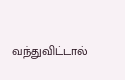வந்துவிட்டால்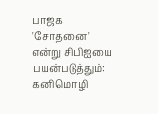பாஜக 'சோதனை' என்று சிபிஐயை பயன்படுத்தும்: கனிமொழி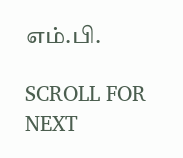எம்.பி.

SCROLL FOR NEXT